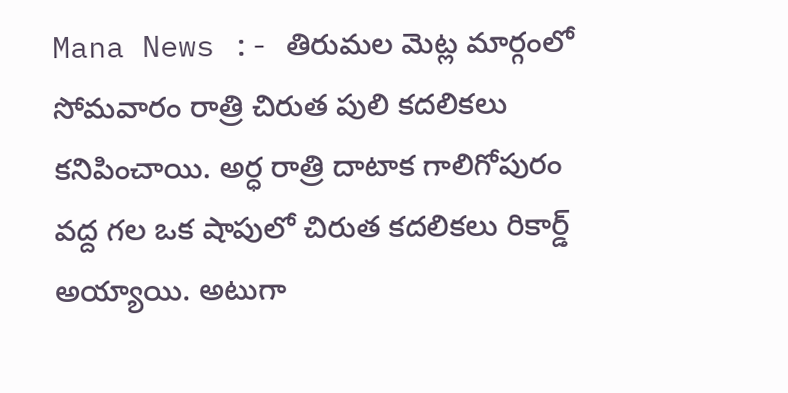Mana News :- తిరుమల మెట్ల మార్గంలో సోమవారం రాత్రి చిరుత పులి కదలికలు కనిపించాయి. అర్ధ రాత్రి దాటాక గాలిగోపురం వద్ద గల ఒక షాపులో చిరుత కదలికలు రికార్డ్ అయ్యాయి. అటుగా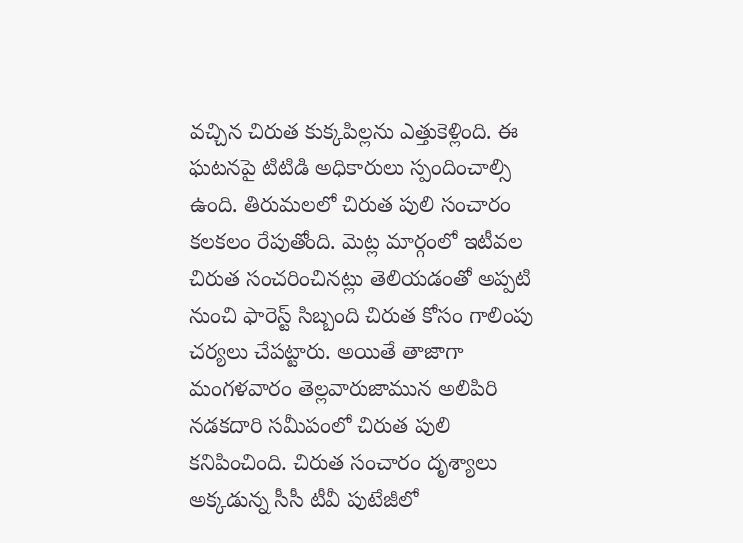వచ్చిన చిరుత కుక్కపిల్లను ఎత్తుకెళ్లింది. ఈ ఘటనపై టిటిడి అధికారులు స్పందించాల్సి ఉంది. తిరుమలలో చిరుత పులి సంచారం కలకలం రేపుతోంది. మెట్ల మార్గంలో ఇటీవల చిరుత సంచరించినట్లు తెలియడంతో అప్పటి నుంచి ఫారెస్ట్ సిబ్బంది చిరుత కోసం గాలింపు చర్యలు చేపట్టారు. అయితే తాజాగా మంగళవారం తెల్లవారుజామున అలిపిరి నడకదారి సమీపంలో చిరుత పులి కనిపించింది. చిరుత సంచారం దృశ్యాలు అక్కడున్న సీసీ టీవీ పుటేజీలో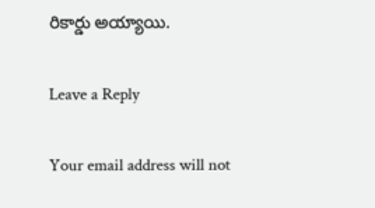రికార్డు అయ్యాయి.

Leave a Reply

Your email address will not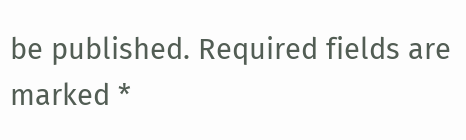be published. Required fields are marked *